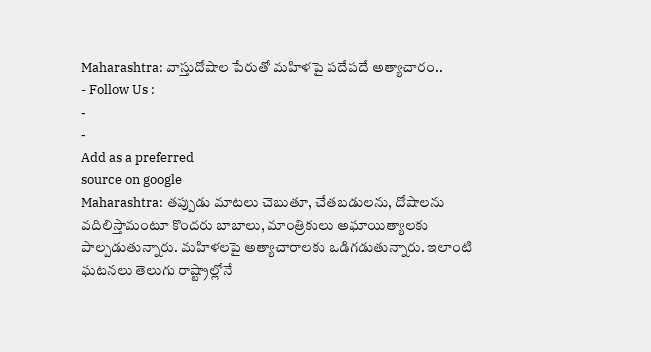Maharashtra: వాస్తుదోషాల పేరుతో మహిళపై పదేపదే అత్యాచారం..
- Follow Us :
-
-
Add as a preferred
source on google
Maharashtra: తప్పుడు మాటలు చెబుతూ, చేతబడులను, దోషాలను వదిలిస్తామంటూ కొందరు బాబాలు, మాంత్రికులు అఘాయిత్యాలకు పాల్పడుతున్నారు. మహిళలపై అత్యాచారాలకు ఒడిగడుతున్నారు. ఇలాంటి ఘటనలు తెలుగు రాష్ట్రాల్లోనే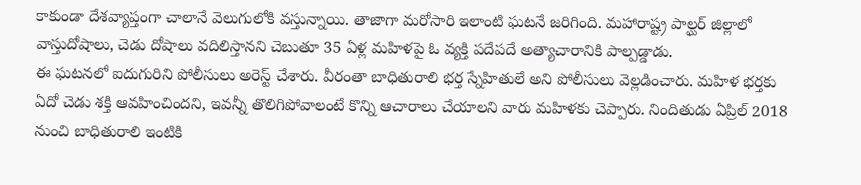కాకుండా దేశవ్యాప్తంగా చాలానే వెలుగులోకి వస్తున్నాయి. తాజాగా మరోసారి ఇలాంటి ఘటనే జరిగింది. మహారాష్ట్ర పాల్ఘర్ జిల్లాలో వాస్తుదోషాలు, చెడు దోషాలు వదిలిస్తానని చెబుతూ 35 ఏళ్ల మహిళపై ఓ వ్యక్తి పదేపదే అత్యాచారానికి పాల్పడ్డాడు.
ఈ ఘటనలో ఐదుగురిని పోలీసులు అరెస్ట్ చేశారు. వీరంతా బాధితురాలి భర్త స్నేహితులే అని పోలీసులు వెల్లడించారు. మహిళ భర్తకు ఏదో చెడు శక్తి ఆవహించిందని, ఇవన్నీ తొలిగిపోవాలంటే కొన్ని ఆచారాలు చేయాలని వారు మహిళకు చెప్పారు. నిందితుడు ఏప్రిల్ 2018 నుంచి బాధితురాలి ఇంటికి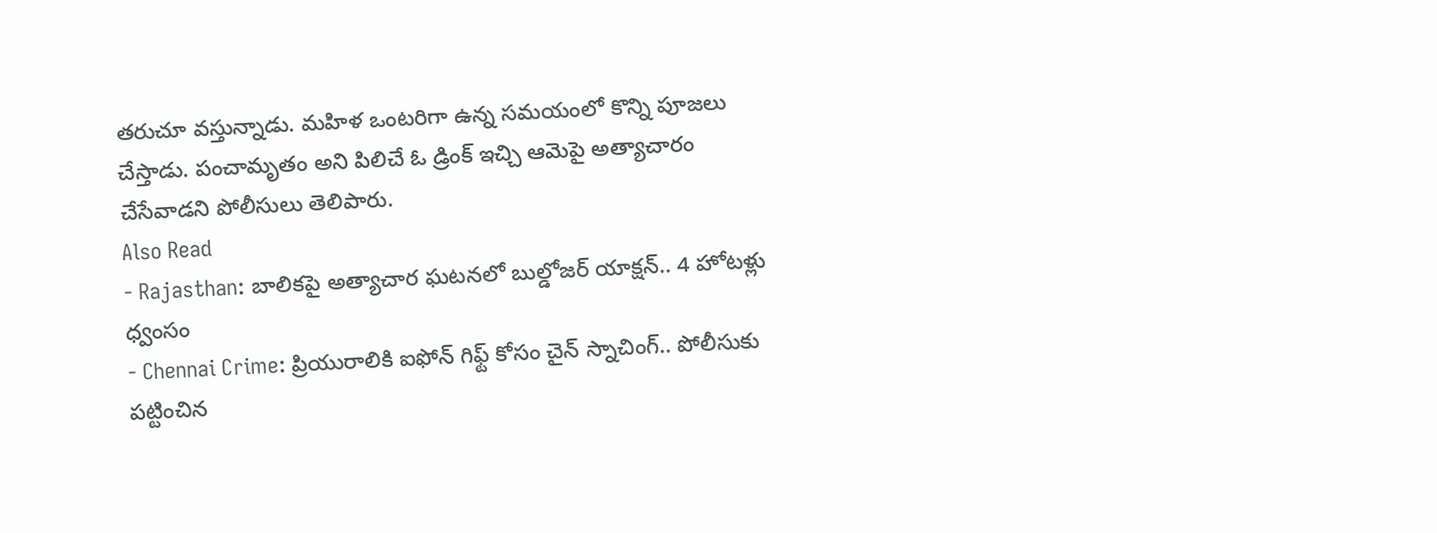తరుచూ వస్తున్నాడు. మహిళ ఒంటరిగా ఉన్న సమయంలో కొన్ని పూజలు చేస్తాడు. పంచామృతం అని పిలిచే ఓ డ్రింక్ ఇచ్చి ఆమెపై అత్యాచారం చేసేవాడని పోలీసులు తెలిపారు.
Also Read
- Rajasthan: బాలికపై అత్యాచార ఘటనలో బుల్డోజర్ యాక్షన్.. 4 హోటళ్లు ధ్వంసం
- Chennai Crime: ప్రియురాలికి ఐఫోన్ గిఫ్ట్ కోసం చైన్ స్నాచింగ్.. పోలీసుకు పట్టించిన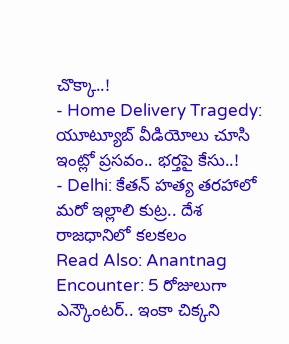చొక్కా..!
- Home Delivery Tragedy: యూట్యూబ్ వీడియోలు చూసి ఇంట్లో ప్రసవం.. భర్తపై కేసు..!
- Delhi: కేతన్ హత్య తరహాలో మరో ఇల్లాలి కుట్ర.. దేశ రాజధానిలో కలకలం
Read Also: Anantnag Encounter: 5 రోజులుగా ఎన్కౌంటర్.. ఇంకా చిక్కని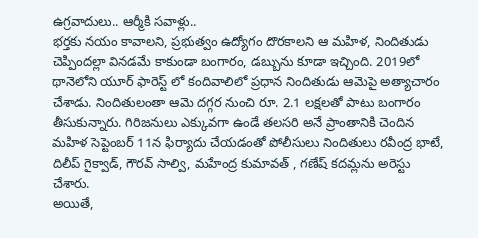ఉగ్రవాదులు.. ఆర్మీకి సవాళ్లు..
భర్తకు నయం కావాలని, ప్రభుత్వం ఉద్యోగం దొరకాలని ఆ మహిళ, నిందితుడు చెప్పిందల్లా వినడమే కాకుండా బంగారం, డబ్బును కూడా ఇచ్చింది. 2019లో థానెలోని యూర్ ఫారెస్ట్ లో కందివాలిలో ప్రధాన నిందితుడు ఆమెపై అత్యాచారం చేశాడు. నిందితులంతా ఆమె దగ్గర నుంచి రూ. 2.1 లక్షలతో పాటు బంగారం తీసుకున్నారు. గిరిజనులు ఎక్కువగా ఉండే తలసరి అనే ప్రాంతానికి చెందిన మహిళ సెప్టెంబర్ 11న ఫిర్యాదు చేయడంతో పోలీసులు నిందితులు రవీంద్ర భాటే, దిలీప్ గైక్వాడ్, గౌరవ్ సాల్వి, మహేంద్ర కుమావత్ , గణేష్ కదమ్లను అరెస్టు చేశారు.
అయితే,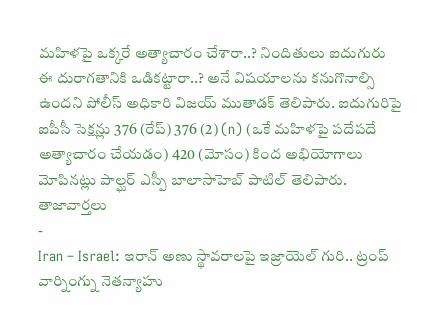మహిళపై ఒక్కరే అత్యాచారం చేశారా..? నిందితులు ఐదుగురు ఈ దురాగతానికి ఒడికట్టారా..? అనే విషయాలను కనుగొనాల్సి ఉందని పోలీస్ అధికారి విజయ్ ముతాడక్ తెలిపారు. ఐదుగురిపై ఐపీసీ సెక్షన్లు 376 (రేప్) 376 (2) (n) (ఒకే మహిళపై పదేపదే అత్యాచారం చేయడం) 420 (మోసం) కింద అభియోగాలు మోపినట్లు పాల్ఘర్ ఎస్పీ బాలాసాహెబ్ పాటిల్ తెలిపారు.
తాజావార్తలు
-
Iran – Israel: ఇరాన్ అణు స్థావరాలపై ఇజ్రాయెల్ గురి.. ట్రంప్ వార్నింగ్ను నెతన్యాహు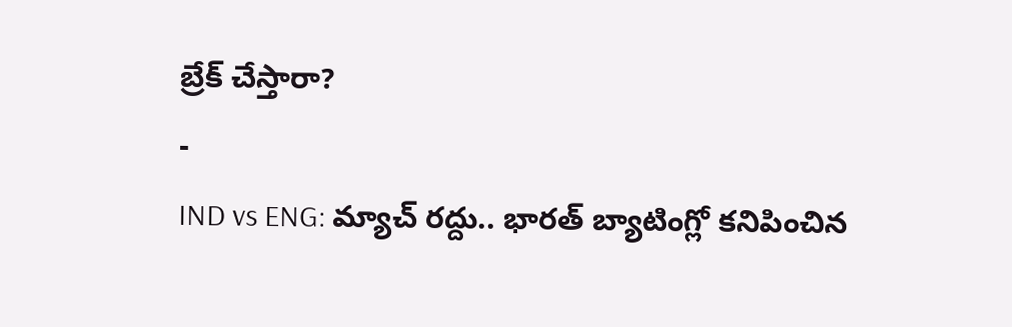బ్రేక్ చేస్తారా?
-
IND vs ENG: మ్యాచ్ రద్దు.. భారత్ బ్యాటింగ్లో కనిపించిన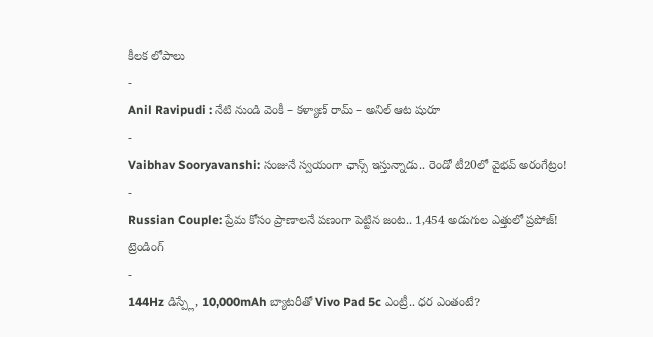కీలక లోపాలు
-
Anil Ravipudi : నేటి నుండి వెంకీ – కళ్యాణ్ రామ్ – అనిల్ ఆట షురూ
-
Vaibhav Sooryavanshi: సంజునే స్వయంగా ఛాన్స్ ఇస్తున్నాడు.. రెండో టీ20లో వైభవ్ అరంగేట్రం!
-
Russian Couple: ప్రేమ కోసం ప్రాణాలనే పణంగా పెట్టిన జంట.. 1,454 అడుగుల ఎత్తులో ప్రపోజ్!
ట్రెండింగ్
-
144Hz డిస్ప్లే, 10,000mAh బ్యాటరీతో Vivo Pad 5c ఎంట్రీ.. ధర ఎంతంటే?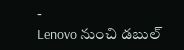-
Lenovo నుంచి డబుల్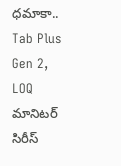ధమాకా.. Tab Plus Gen 2, LOQ మానిటర్ సిరీస్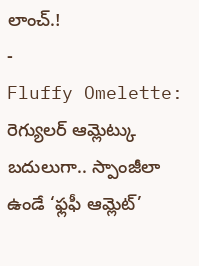లాంచ్.!
-
Fluffy Omelette: రెగ్యులర్ ఆమ్లెట్కు బదులుగా.. స్పాంజీలా ఉండే ‘ఫ్లఫీ ఆమ్లెట్’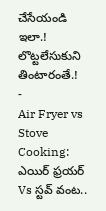చేసేయండి ఇలా.! లొట్టలేసుకుని తింటారంతే.!
-
Air Fryer vs Stove Cooking: ఎయిర్ ఫ్రయర్ Vs స్టవ్ వంట..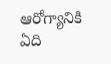ఆరోగ్యానికి ఏది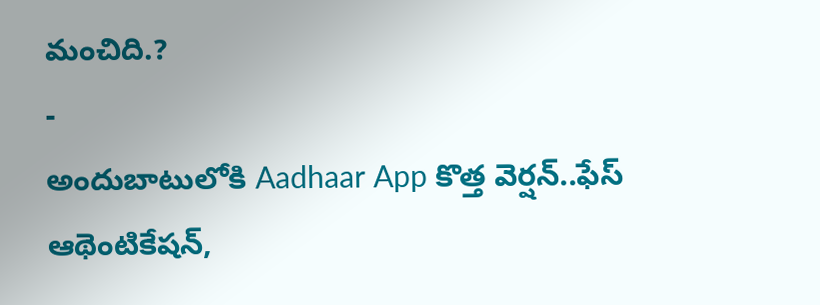మంచిది.?
-
అందుబాటులోకి Aadhaar App కొత్త వెర్షన్..ఫేస్ ఆథెంటికేషన్,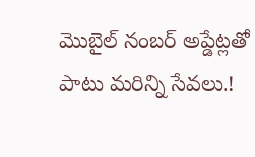మొబైల్ నంబర్ అప్డేట్లతో పాటు మరిన్ని సేవలు.!